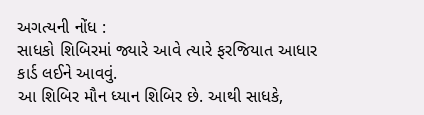અગત્યની નોંધ :
સાધકો શિબિરમાં જ્યારે આવે ત્યારે ફરજિયાત આધાર કાર્ડ લઈને આવવું.
આ શિબિર મૌન ધ્યાન શિબિર છે. આથી સાધકે,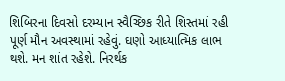શિબિરના દિવસો દરમ્યાન સ્વૈચ્છિક રીતે શિસ્તમાં રહી પૂર્ણ મૌન અવસ્થામાં રહેવું. ઘણો આધ્યાત્મિક લાભ થશે. મન શાંત રહેશે. નિરર્થક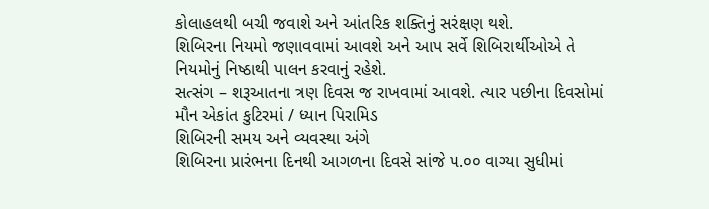કોલાહલથી બચી જવાશે અને આંતરિક શક્તિનું સરંક્ષણ થશે.
શિબિરના નિયમો જણાવવામાં આવશે અને આપ સર્વે શિબિરાર્થીઓએ તે નિયમોનું નિષ્ઠાથી પાલન કરવાનું રહેશે.
સત્સંગ – શરૂઆતના ત્રણ દિવસ જ રાખવામાં આવશે. ત્યાર પછીના દિવસોમાં મૌન એકાંત કુટિરમાં / ધ્યાન પિરામિડ
શિબિરની સમય અને વ્યવસ્થા અંગે
શિબિરના પ્રારંભના દિનથી આગળના દિવસે સાંજે ૫.૦૦ વાગ્યા સુધીમાં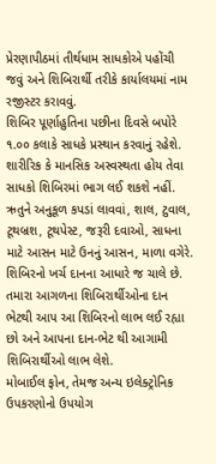પ્રેરણાપીઠમાં તીર્થધામ સાધકોએ પહોંચી જવું અને શિબિરાર્થી તરીકે કાર્યાલયમાં નામ રજીસ્ટર કરાવવું.
શિબિર પૂર્ણાહુતિના પછીના દિવસે બપોરે ૧.૦૦ કલાકે સાધકે પ્રસ્થાન કરવાનું રહેશે.
શારીરિક કે માનસિક અસ્વસ્થતા હોય તેવા સાધકો શિબિરમાં ભાગ લઈ શકશે નહીં.
ઋતુને અનુકૂળ કપડાં લાવવાં, શાલ, ટુવાલ, ટૂથબ્રશ, ટૂથપેસ્ટ, જરૂરી દવાઓ, સાધના માટે આસન માટે ઉનનું આસન, માળા વગેરે.
શિબિરનો ખર્ચ દાનના આધારે જ ચાલે છે. તમારા આગળના શિબિરાર્થીઓના દાન ભેટથી આપ આ શિબિરનો લાભ લઈ રહ્યા છો અને આપના દાન-ભેટ થી આગામી શિબિરાર્થીઓ લાભ લેશે.
મોબાઈલ ફોન, તેમજ અન્ય ઇલેક્ટ્રોનિક ઉપકરણોનો ઉપયોગ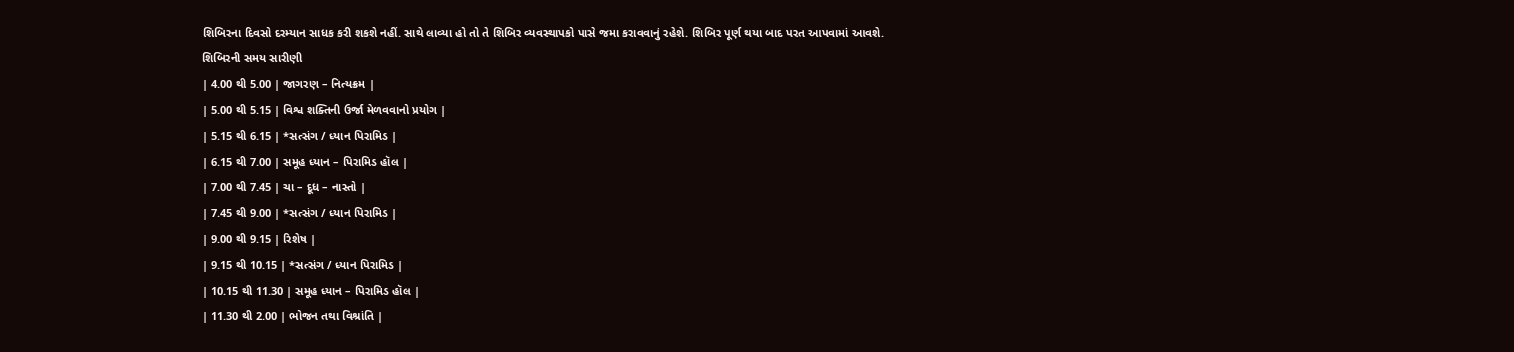શિબિરના દિવસો દરમ્યાન સાધક કરી શકશે નહીં. સાથે લાવ્યા હો તો તે શિબિર વ્યવસ્થાપકો પાસે જમા કરાવવાનું રહેશે. શિબિર પૂર્ણ થયા બાદ પરત આપવામાં આવશે.
શિબિરની સમય સારીણી
| 4.00 થી 5.00 | જાગરણ – નિત્યક્રમ |
| 5.00 થી 5.15 | વિશ્વ શક્તિની ઉર્જા મેળવવાનો પ્રયોગ |
| 5.15 થી 6.15 | *સત્સંગ / ધ્યાન પિરામિડ |
| 6.15 થી 7.00 | સમૂહ ધ્યાન – પિરામિડ હૉલ |
| 7.00 થી 7.45 | ચા – દૂધ – નાસ્તો |
| 7.45 થી 9.00 | *સત્સંગ / ધ્યાન પિરામિડ |
| 9.00 થી 9.15 | રિશેષ |
| 9.15 થી 10.15 | *સત્સંગ / ધ્યાન પિરામિડ |
| 10.15 થી 11.30 | સમૂહ ધ્યાન – પિરામિડ હૉલ |
| 11.30 થી 2.00 | ભોજન તથા વિશ્રાંતિ |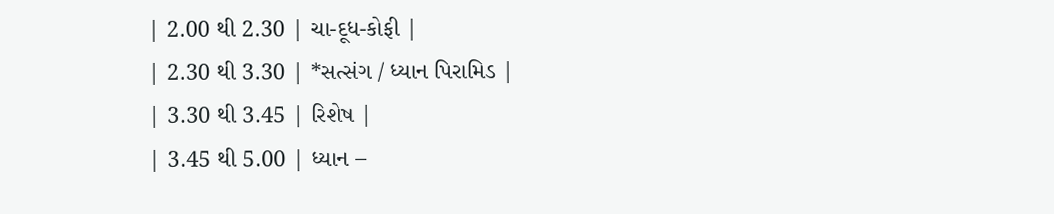| 2.00 થી 2.30 | ચા-દૂધ-કોફી |
| 2.30 થી 3.30 | *સત્સંગ / ધ્યાન પિરામિડ |
| 3.30 થી 3.45 | રિશેષ |
| 3.45 થી 5.00 | ધ્યાન –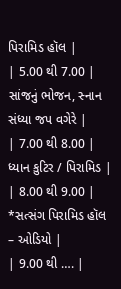પિરામિડ હૉલ |
| 5.00 થી 7.00 | સાંજનું ભોજન, સ્નાન સંધ્યા જપ વગેરે |
| 7.00 થી 8.00 | ધ્યાન કુટિર / પિરામિડ |
| 8.00 થી 9.00 | *સત્સંગ પિરામિડ હૉલ – ઓડિયો |
| 9.00 થી …. |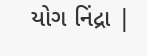યોગ નિંદ્રા |